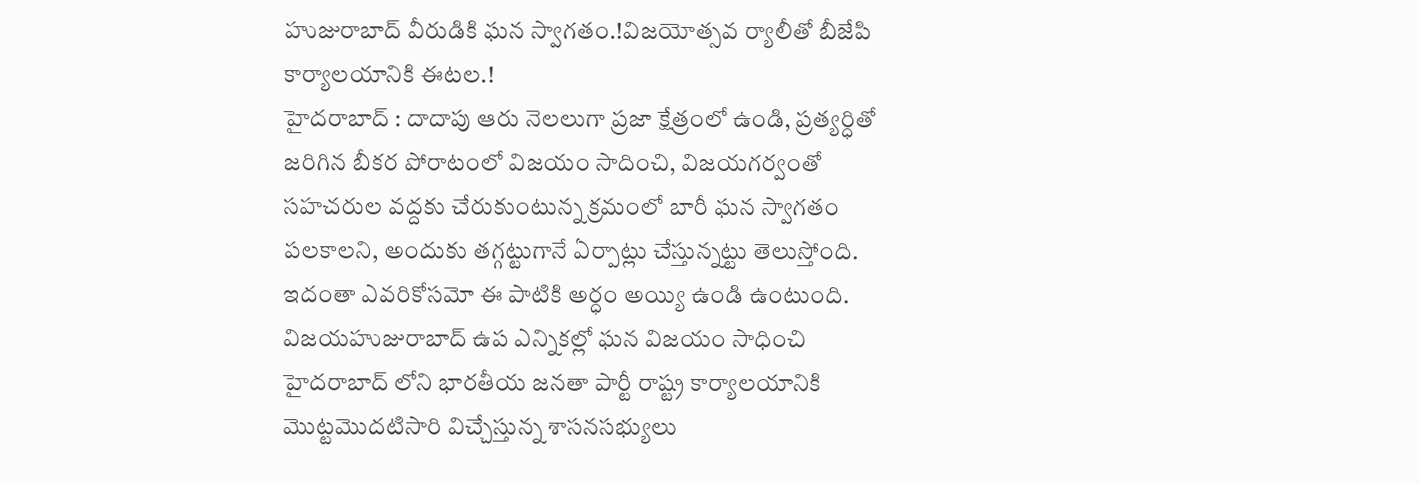హుజురాబాద్ వీరుడికి ఘన స్వాగతం.!విజయోత్సవ ర్యాలీతో బీజేపి కార్యాలయానికి ఈటల.!
హైదరాబాద్ : దాదాపు ఆరు నెలలుగా ప్రజా క్షేత్రంలో ఉండి, ప్రత్యర్ధితో జరిగిన బీకర పోరాటంలో విజయం సాదించి, విజయగర్వంతో సహచరుల వద్దకు చేరుకుంటున్న క్రమంలో బారీ ఘన స్వాగతం పలకాలని, అందుకు తగ్గట్టుగానే ఏర్పాట్లు చేస్తున్నట్టు తెలుస్తోంది. ఇదంతా ఎవరికోసమో ఈ పాటికి అర్ధం అయ్యి ఉండి ఉంటుంది. విజయహుజురాబాద్ ఉప ఎన్నికల్లో ఘన విజయం సాధించి హైదరాబాద్ లోని భారతీయ జనతా పార్టీ రాష్ట్ర కార్యాలయానికి మొట్టమొదటిసారి విచ్చేస్తున్న శాసనసభ్యులు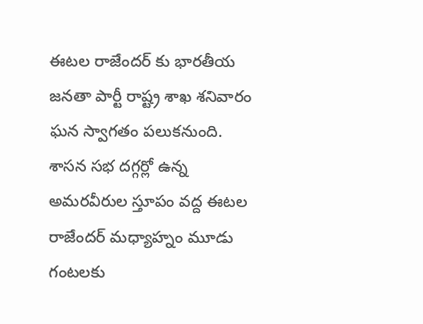ఈటల రాజేందర్ కు భారతీయ జనతా పార్టీ రాష్ట్ర శాఖ శనివారం ఘన స్వాగతం పలుకనుంది. శాసన సభ దగ్గర్లో ఉన్న అమరవీరుల స్తూపం వద్ద ఈటల రాజేందర్ మధ్యాహ్నం మూడు గంటలకు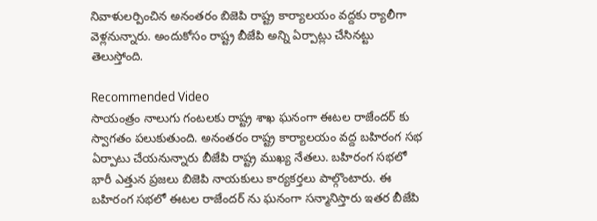నివాళులర్పించిన అనంతరం బిజెపి రాష్ట్ర కార్యాలయం వద్దకు ర్యాలీగా వెళ్లనున్నారు. అందుకోసం రాష్ట్ర బీజేపి అన్ని ఏర్పాట్లు చేసినట్టు తెలుస్తోంది.

Recommended Video
సాయంత్రం నాలుగు గంటలకు రాష్ట్ర శాఖ ఘనంగా ఈటల రాజేందర్ కు స్వాగతం పలుకుతుంది. అనంతరం రాష్ట్ర కార్యాలయం వద్ద బహిరంగ సభ ఏర్పాటు చేయనున్నారు బీజేపి రాష్ట్ర ముఖ్య నేతలు. బహిరంగ సభలో భారీ ఎత్తున ప్రజలు బిజెపి నాయకులు కార్యకర్తలు పాల్గొంటారు. ఈ బహిరంగ సభలో ఈటల రాజేందర్ ను ఘనంగా సన్మానిస్తారు ఇతర బీజేపి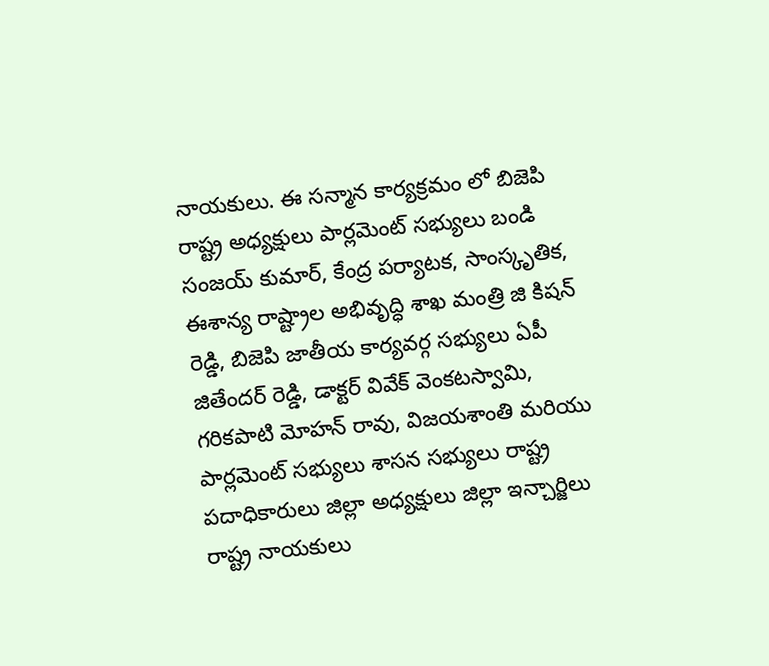నాయకులు. ఈ సన్మాన కార్యక్రమం లో బిజెపి రాష్ట్ర అధ్యక్షులు పార్లమెంట్ సభ్యులు బండి సంజయ్ కుమార్, కేంద్ర పర్యాటక, సాంస్కృతిక, ఈశాన్య రాష్ట్రాల అభివృద్ధి శాఖ మంత్రి జి కిషన్ రెడ్డి, బిజెపి జాతీయ కార్యవర్గ సభ్యులు ఏపీ జితేందర్ రెడ్డి, డాక్టర్ వివేక్ వెంకటస్వామి, గరికపాటి మోహన్ రావు, విజయశాంతి మరియు పార్లమెంట్ సభ్యులు శాసన సభ్యులు రాష్ట్ర పదాధికారులు జిల్లా అధ్యక్షులు జిల్లా ఇన్చార్జిలు రాష్ట్ర నాయకులు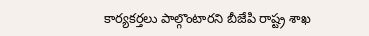కార్యకర్తలు పాల్గొంటారని బీజేపి రాష్ట్ర శాఖ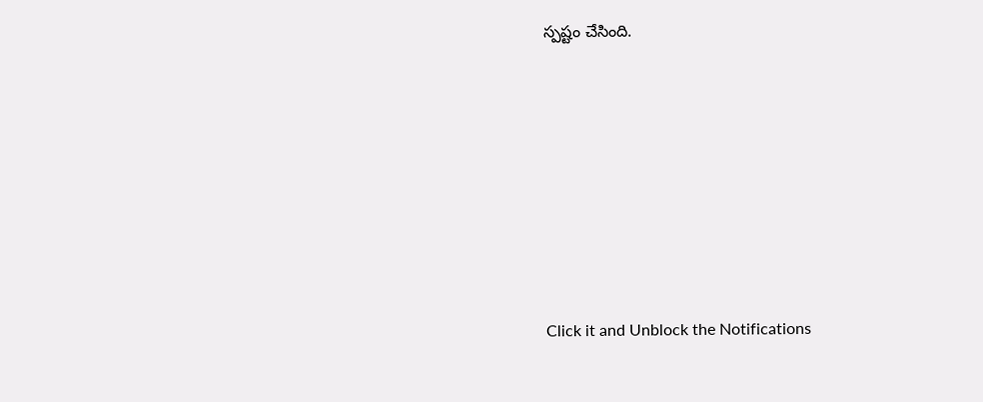స్పష్టం చేసింది.












Click it and Unblock the Notifications